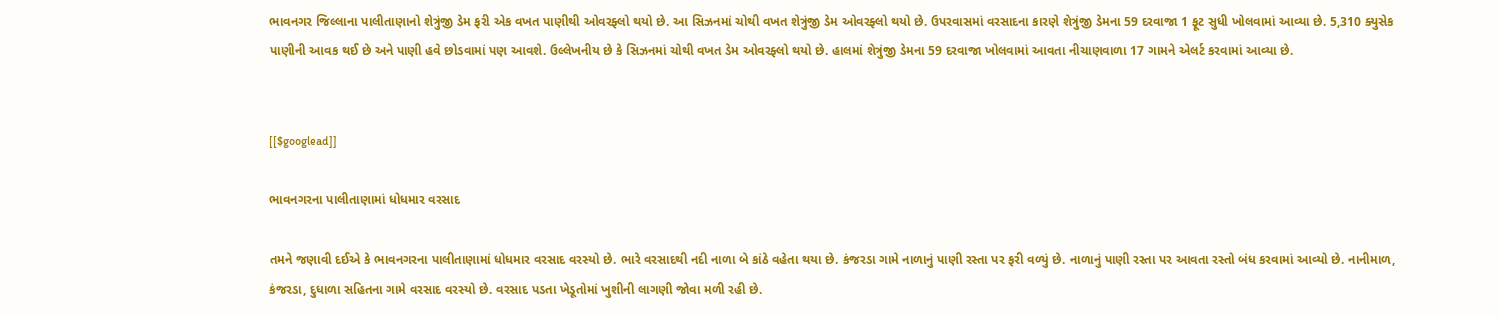ભાવનગર જિલ્લાના પાલીતાણાનો શેત્રુંજી ડેમ ફરી એક વખત પાણીથી ઓવરફ્લો થયો છે. આ સિઝનમાં ચોથી વખત શેત્રુંજી ડેમ ઓવરફ્લો થયો છે. ઉપરવાસમાં વરસાદના કારણે શેત્રુંજી ડેમના 59 દરવાજા 1 ફૂટ સુધી ખોલવામાં આવ્યા છે. 5,310 ક્યુસેક પાણીની આવક થઈ છે અને પાણી હવે છોડવામાં પણ આવશે. ઉલ્લેખનીય છે કે સિઝનમાં ચોથી વખત ડેમ ઓવરફ્લો થયો છે. હાલમાં શેત્રુંજી ડેમના 59 દરવાજા ખોલવામાં આવતા નીચાણવાળા 17 ગામને એલર્ટ કરવામાં આવ્યા છે.


[[$googlead]]

ભાવનગરના પાલીતાણામાં ધોધમાર વરસાદ

તમને જણાવી દઈએ કે ભાવનગરના પાલીતાણામાં ધોધમાર વરસાદ વરસ્યો છે. ભારે વરસાદથી નદી નાળા બે કાંઠે વહેતા થયા છે. કંજરડા ગામે નાળાનું પાણી રસ્તા પર ફરી વળ્યું છે. નાળાનું પાણી રસ્તા પર આવતા રસ્તો બંધ કરવામાં આવ્યો છે. નાનીમાળ, કંજરડા, દુધાળા સહિતના ગામે વરસાદ વરસ્યો છે. વરસાદ પડતા ખેડૂતોમાં ખુશીની લાગણી જોવા મળી રહી છે.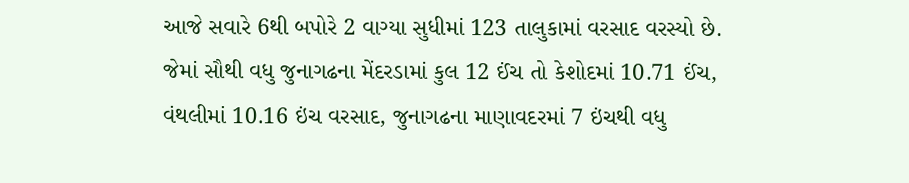આજે સવારે 6થી બપોરે 2 વાગ્યા સુધીમાં 123 તાલુકામાં વરસાદ વરસ્યો છે. જેમાં સૌથી વધુ જુનાગઢના મેંદરડામાં કુલ 12 ઈંચ તો કેશોદમાં 10.71 ઈંચ, વંથલીમાં 10.16 ઇંચ વરસાદ, જુનાગઢના માણાવદરમાં 7 ઇંચથી વધુ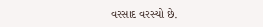વરસાદ વરસ્યો છે.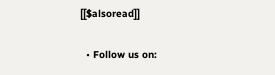[[$alsoread]]

  • Follow us on: